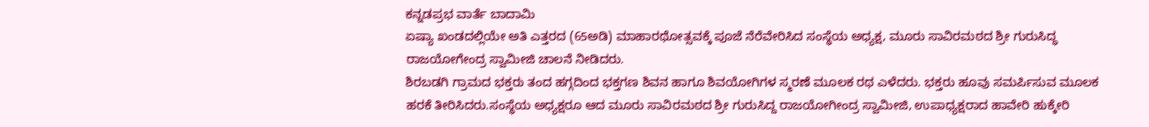ಕನ್ನಡಪ್ರಭ ವಾರ್ತೆ ಬಾದಾಮಿ
ಏಷ್ಯಾ ಖಂಡದಲ್ಲಿಯೇ ಅತಿ ಎತ್ತರದ (65ಅಡಿ) ಮಾಹಾರಥೋತ್ಸವಕ್ಕೆ ಪೂಜೆ ನೆರೆವೇರಿಸಿದ ಸಂಸ್ಥೆಯ ಅಧ್ಯಕ್ಷ, ಮೂರು ಸಾವಿರಮಠದ ಶ್ರೀ ಗುರುಸಿದ್ಧ ರಾಜಯೋಗೇಂದ್ರ ಸ್ವಾಮೀಜಿ ಚಾಲನೆ ನೀಡಿದರು.
ಶಿರಬಡಗಿ ಗ್ರಾಮದ ಭಕ್ತರು ತಂದ ಹಗ್ಗದಿಂದ ಭಕ್ತಗಣ ಶಿವನ ಹಾಗೂ ಶಿವಯೋಗಿಗಳ ಸ್ಮರಣೆ ಮೂಲಕ ರಥ ಎಳೆದರು. ಭಕ್ತರು ಹೂವು ಸಮರ್ಪಿಸುವ ಮೂಲಕ ಹರಕೆ ತೀರಿಸಿದರು.ಸಂಸ್ಥೆಯ ಅಧ್ಯಕ್ಷರೂ ಆದ ಮೂರು ಸಾವಿರಮಠದ ಶ್ರೀ ಗುರುಸಿದ್ದ ರಾಜಯೋಗೀಂದ್ರ ಸ್ವಾಮೀಜಿ, ಉಪಾಧ್ಯಕ್ಷರಾದ ಹಾವೇರಿ ಹುಕ್ಕೇರಿ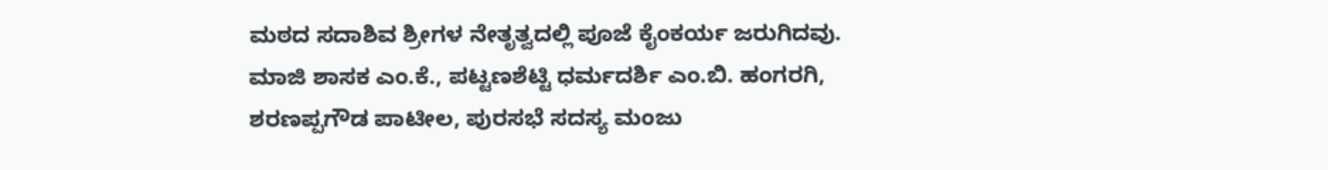ಮಠದ ಸದಾಶಿವ ಶ್ರೀಗಳ ನೇತೃತ್ವದಲ್ಲಿ ಪೂಜೆ ಕೈಂಕರ್ಯ ಜರುಗಿದವು.
ಮಾಜಿ ಶಾಸಕ ಎಂ.ಕೆ., ಪಟ್ಟಣಶೆಟ್ಟಿ ಧರ್ಮದರ್ಶಿ ಎಂ.ಬಿ. ಹಂಗರಗಿ, ಶರಣಪ್ಪಗೌಡ ಪಾಟೀಲ, ಪುರಸಭೆ ಸದಸ್ಯ ಮಂಜು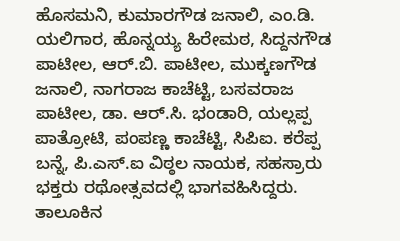ಹೊಸಮನಿ, ಕುಮಾರಗೌಡ ಜನಾಲಿ, ಎಂ.ಡಿ. ಯಲಿಗಾರ, ಹೊನ್ನಯ್ಯ ಹಿರೇಮಠ, ಸಿದ್ದನಗೌಡ ಪಾಟೀಲ, ಆರ್.ಬಿ. ಪಾಟೀಲ, ಮುಕ್ಕಣಗೌಡ ಜನಾಲಿ, ನಾಗರಾಜ ಕಾಚೆಟ್ಟಿ, ಬಸವರಾಜ ಪಾಟೀಲ, ಡಾ. ಆರ್.ಸಿ. ಭಂಡಾರಿ, ಯಲ್ಲಪ್ಪ ಪಾತ್ರೋಟಿ, ಪಂಪಣ್ಣ ಕಾಚೆಟ್ಟಿ, ಸಿಪಿಐ. ಕರೆಪ್ಪ ಬನ್ನೆ, ಪಿ.ಎಸ್.ಐ ವಿಠ್ಠಲ ನಾಯಕ, ಸಹಸ್ರಾರು ಭಕ್ತರು ರಥೋತ್ಸವದಲ್ಲಿ ಭಾಗವಹಿಸಿದ್ದರು. ತಾಲೂಕಿನ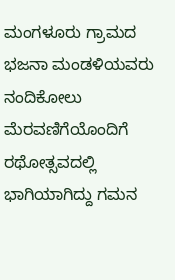ಮಂಗಳೂರು ಗ್ರಾಮದ ಭಜನಾ ಮಂಡಳಿಯವರು ನಂದಿಕೋಲು ಮೆರವಣಿಗೆಯೊಂದಿಗೆ ರಥೋತ್ಸವದಲ್ಲಿ ಭಾಗಿಯಾಗಿದ್ದು ಗಮನ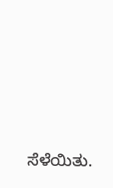ಸೆಳೆಯಿತು.